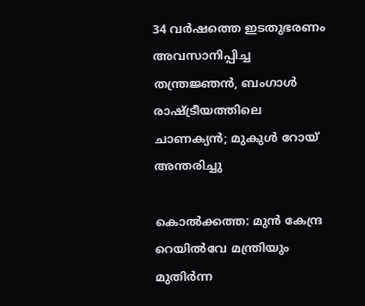34 വർഷത്തെ ഇടതുഭരണം അവസാനിപ്പിച്ച തന്ത്രജ്ഞൻ, ബംഗാൾ രാഷ്ട്രീയത്തിലെ ചാണക്യൻ; മുകുൾ റോയ് അന്തരിച്ചു

കൊൽക്കത്ത: മുൻ കേന്ദ്ര റെയിൽവേ മന്ത്രിയും മുതിർന്ന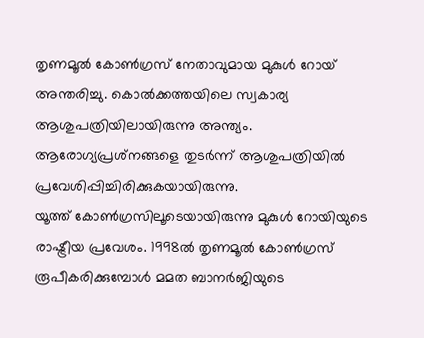തൃണമൂൽ കോൺഗ്രസ് നേതാവുമായ മുകുൾ റോയ് അന്തരിച്ചു. കൊൽക്കത്തയിലെ സ്വകാര്യ ആശുപത്രിയിലായിരുന്നു അന്ത്യം. ആരോഗ്യപ്രശ്‌നങ്ങളെ തുടർന്ന് ആശുപത്രിയിൽ പ്രവേശിപ്പിച്ചിരിക്കുകയായിരുന്നു.
യൂത്ത് കോൺഗ്രസിലൂടെയായിരുന്നു മുകുൾ റോയിയുടെ രാഷ്ട്രീയ പ്രവേശം. 1998ൽ തൃണമൂൽ കോൺഗ്രസ് രൂപീകരിക്കുമ്പോൾ മമത ബാനർജിയുടെ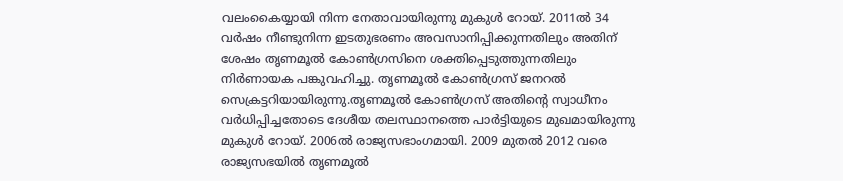വലംകൈയ്യായി നിന്ന നേതാവായിരുന്നു മുകുൾ റോയ്. 2011ൽ 34 വർഷം നീണ്ടുനിന്ന ഇടതുഭരണം അവസാനിപ്പിക്കുന്നതിലും അതിന് ശേഷം തൃണമൂൽ കോൺഗ്രസിനെ ശക്തിപ്പെടുത്തുന്നതിലും നിർണായക പങ്കുവഹിച്ചു. തൃണമൂൽ കോൺഗ്രസ് ജനറൽ സെക്രട്ടറിയായിരുന്നു.തൃണമൂൽ കോൺഗ്രസ് അതിൻ്റെ സ്വാധീനം വർധിപ്പിച്ചതോടെ ദേശീയ തലസ്ഥാനത്തെ പാർട്ടിയുടെ മുഖമായിരുന്നു മുകുൾ റോയ്. 2006ൽ രാജ്യസഭാംഗമായി. 2009 മുതൽ 2012 വരെ രാജ്യസഭയിൽ തൃണമൂൽ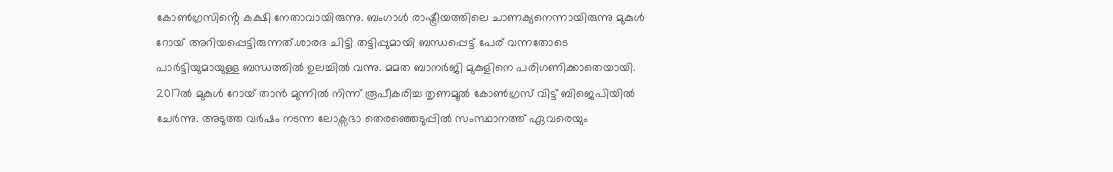കോൺഗ്രസിൻ്റെ കക്ഷി നേതാവായിരുന്നു. ബംഗാൾ രാഷ്ട്രീയത്തിലെ ചാണക്യനെന്നായിരുന്നു മുകുൾ റോയ് അറിയപ്പെട്ടിരുന്നത്.ശാരദ ചിട്ടി തട്ടിപ്പുമായി ബന്ധപ്പെട്ട് പേര് വന്നതോടെ പാർട്ടിയുമായുള്ള ബന്ധത്തിൽ ഉലച്ചിൽ വന്നു. മമത ബാനർജി മുകുളിനെ പരിഗണിക്കാതെയായി. 2017ൽ മുകുൾ റോയ് താൻ മുന്നിൽ നിന്ന് രൂപീകരിച്ച തൃണമൂൽ കോൺഗ്രസ് വിട്ട് ബിജെപിയിൽ ചേർന്നു. അടുത്ത വർഷം നടന്ന ലോക്സഭാ തെരഞ്ഞെടുപ്പിൽ സംസ്ഥാനത്ത് ഏവരെയും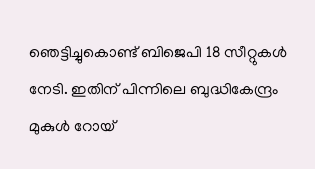ഞെട്ടിച്ചുകൊണ്ട് ബിജെപി 18 സീറ്റുകൾ നേടി. ഇതിന് പിന്നിലെ ബുദ്ധികേന്ദ്രം മുകുൾ റോയ്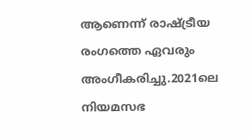ആണെന്ന് രാഷ്ട്രീയ രംഗത്തെ ഏവരും അംഗീകരിച്ചു.2021ലെ നിയമസഭ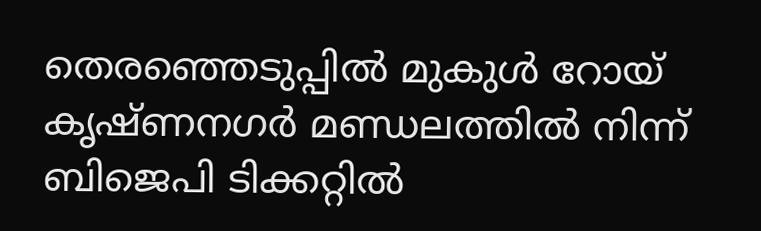തെരഞ്ഞെടുപ്പിൽ മുകുൾ റോയ് കൃഷ്‌ണനഗർ മണ്ഡലത്തിൽ നിന്ന് ബിജെപി ടിക്കറ്റിൽ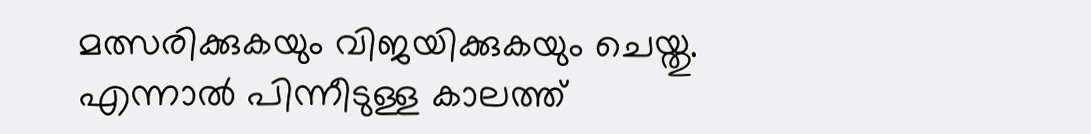മത്സരിക്കുകയും വിജയിക്കുകയും ചെയ്തു. എന്നാൽ പിന്നീടുള്ള കാലത്ത്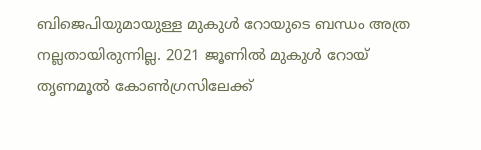ബിജെപിയുമായുള്ള മുകുൾ റോയുടെ ബന്ധം അത്ര നല്ലതായിരുന്നില്ല. 2021 ജൂണിൽ മുകുൾ റോയ് തൃണമൂൽ കോൺഗ്രസിലേക്ക്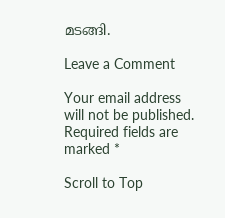മടങ്ങി.

Leave a Comment

Your email address will not be published. Required fields are marked *

Scroll to Top